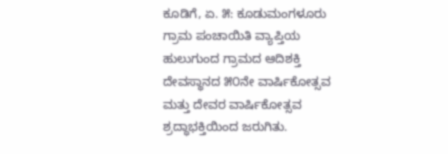ಕೂಡಿಗೆ, ಏ. ೫: ಕೂಡುಮಂಗಳೂರು ಗ್ರಾಮ ಪಂಚಾಯಿತಿ ವ್ಯಾಪ್ತಿಯ ಹುಲುಗುಂದ ಗ್ರಾಮದ ಆದಿಶಕ್ತಿ ದೇವಸ್ಥಾನದ ೫೦ನೇ ವಾರ್ಷಿಕೋತ್ಸವ ಮತ್ತು ದೇವರ ವಾರ್ಷಿಕೋತ್ಸವ ಶ್ರದ್ಧಾಭಕ್ತಿಯಿಂದ ಜರುಗಿತು.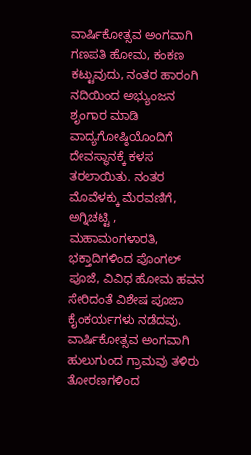ವಾರ್ಷಿಕೋತ್ಸವ ಅಂಗವಾಗಿ ಗಣಪತಿ ಹೋಮ, ಕಂಕಣ ಕಟ್ಟುವುದು, ನಂತರ ಹಾರಂಗಿ ನದಿಯಿಂದ ಅಭ್ಯುಂಜನ ಶೃಂಗಾರ ಮಾಡಿ ವಾದ್ಯಗೋಷ್ಠಿಯೊಂದಿಗೆ ದೇವಸ್ಥಾನಕ್ಕೆ ಕಳಸ ತರಲಾಯಿತು. ನಂತರ ಮೊವೆಳಕ್ಕು ಮೆರವಣಿಗೆ, ಅಗ್ನಿಚಟ್ಟಿ , ಮಹಾಮಂಗಳಾರತಿ, ಭಕ್ತಾದಿಗಳಿಂದ ಪೊಂಗಲ್ ಪೂಜೆ, ವಿವಿಧ ಹೋಮ ಹವನ ಸೇರಿದಂತೆ ವಿಶೇಷ ಪೂಜಾ ಕೈಂಕರ್ಯಗಳು ನಡೆದವು. ವಾರ್ಷಿಕೋತ್ಸವ ಅಂಗವಾಗಿ ಹುಲುಗುಂದ ಗ್ರಾಮವು ತಳಿರು ತೋರಣಗಳಿಂದ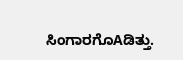ಸಿಂಗಾರಗೊAಡಿತ್ತು.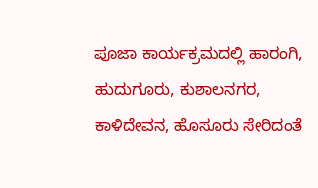ಪೂಜಾ ಕಾರ್ಯಕ್ರಮದಲ್ಲಿ ಹಾರಂಗಿ, ಹುದುಗೂರು, ಕುಶಾಲನಗರ, ಕಾಳಿದೇವನ, ಹೊಸೂರು ಸೇರಿದಂತೆ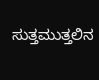ಸುತ್ತಮುತ್ತಲಿನ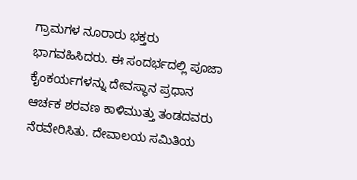ಗ್ರಾಮಗಳ ನೂರಾರು ಭಕ್ತರು ಭಾಗವಹಿಸಿದರು. ಈ ಸಂದರ್ಭದಲ್ಲಿ ಪೂಜಾ ಕೈಂಕರ್ಯಗಳನ್ನು ದೇವಸ್ಥಾನ ಪ್ರಧಾನ ಆರ್ಚಕ ಶರವಣ ಕಾಳಿಮುತ್ತು ತಂಡದವರು ನೆರವೇರಿಸಿತು. ದೇವಾಲಯ ಸಮಿತಿಯ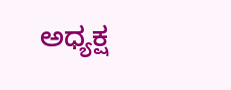ಅಧ್ಯಕ್ಷ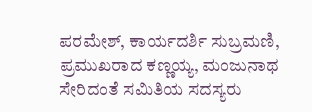ಪರಮೇಶ್, ಕಾರ್ಯದರ್ಶಿ ಸುಬ್ರಮಣಿ, ಪ್ರಮುಖರಾದ ಕಣ್ಣಯ್ಯ, ಮಂಜುನಾಥ ಸೇರಿದಂತೆ ಸಮಿತಿಯ ಸದಸ್ಯರು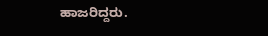ಹಾಜರಿದ್ದರು.